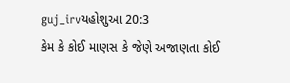guj_irvયહોશુઆ 20:3
કેમ કે કોઈ માણસ કે જેણે અજાણતા કોઈ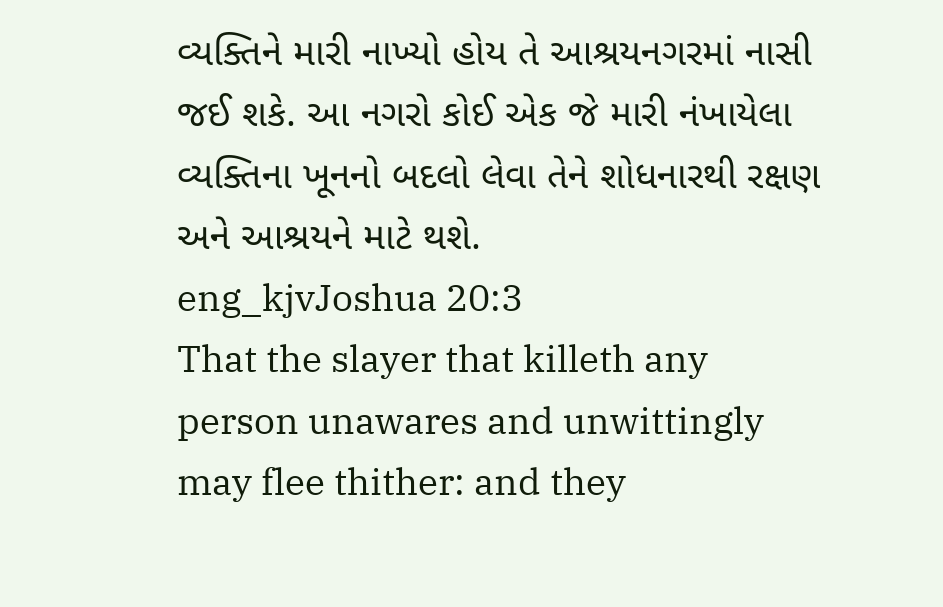વ્યક્તિને મારી નાખ્યો હોય તે આશ્રયનગરમાં નાસી જઈ શકે. આ નગરો કોઈ એક જે મારી નંખાયેલા વ્યક્તિના ખૂનનો બદલો લેવા તેને શોધનારથી રક્ષણ અને આશ્રયને માટે થશે.
eng_kjvJoshua 20:3
That the slayer that killeth any person unawares and unwittingly may flee thither: and they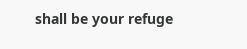shall be your refuge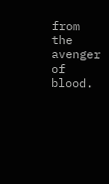from the avenger of blood.